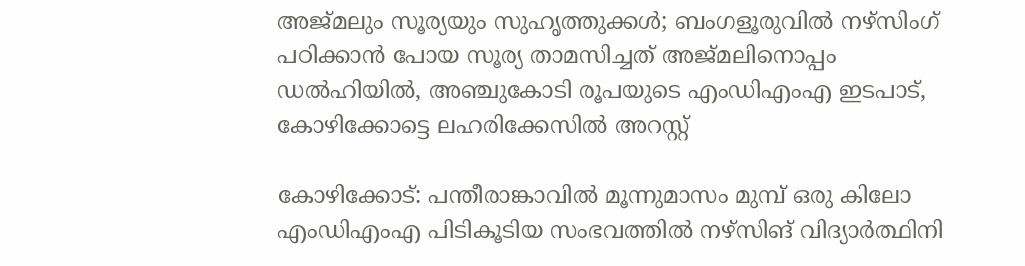അജ്മലും സൂര്യയും സുഹൃത്തുക്കൾ; ബംഗളൂരുവിൽ നഴ്സിംഗ് പഠിക്കാൻ പോയ സൂര്യ താമസിച്ചത് അജ്മലിനൊപ്പം ഡൽഹിയിൽ, അഞ്ചുകോടി രൂപയുടെ എംഡിഎംഎ ഇടപാട്, കോഴിക്കോട്ടെ ലഹരിക്കേസിൽ അറസ്റ്റ്

കോഴിക്കോട്: പന്തീരാങ്കാവിൽ മൂന്നുമാസം മുമ്പ് ഒരു കിലോ എംഡിഎംഎ പിടികൂടിയ സംഭവത്തിൽ നഴ്സിങ് വിദ്യാർത്ഥിനി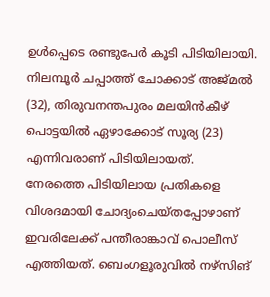ഉൾപ്പെടെ രണ്ടുപേർ കൂടി പിടിയിലായി. നിലമ്പൂർ ചപ്പാത്ത് ചോക്കാട് അജ്മൽ (32), തിരുവനന്തപുരം മലയിൻകീഴ് പൊട്ടയിൽ ഏഴാക്കോട് സൂര്യ (23) എന്നിവരാണ് പിടിയിലായത്.
നേരത്തെ പിടിയിലായ പ്രതികളെ വിശദമായി ചോദ്യംചെയ്തപ്പോഴാണ് ഇവരിലേക്ക് പന്തീരാങ്കാവ് പൊലീസ് എത്തിയത്. ബെംഗളൂരുവിൽ നഴ്സിങ്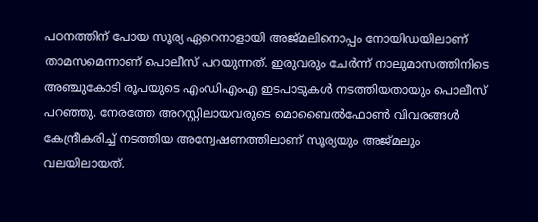പഠനത്തിന് പോയ സൂര്യ ഏറെനാളായി അജ്മലിനൊപ്പം നോയിഡയിലാണ് താമസമെന്നാണ് പൊലീസ് പറയുന്നത്. ഇരുവരും ചേർന്ന് നാലുമാസത്തിനിടെ അഞ്ചുകോടി രൂപയുടെ എംഡിഎംഎ ഇടപാടുകൾ നടത്തിയതായും പൊലീസ് പറഞ്ഞു. നേരത്തേ അറസ്റ്റിലായവരുടെ മൊബൈൽഫോൺ വിവരങ്ങൾ കേന്ദ്രീകരിച്ച് നടത്തിയ അന്വേഷണത്തിലാണ് സൂര്യയും അജ്മലും വലയിലായത്.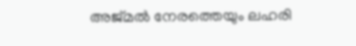അജ്മൽ നേരത്തെയും ലഹരി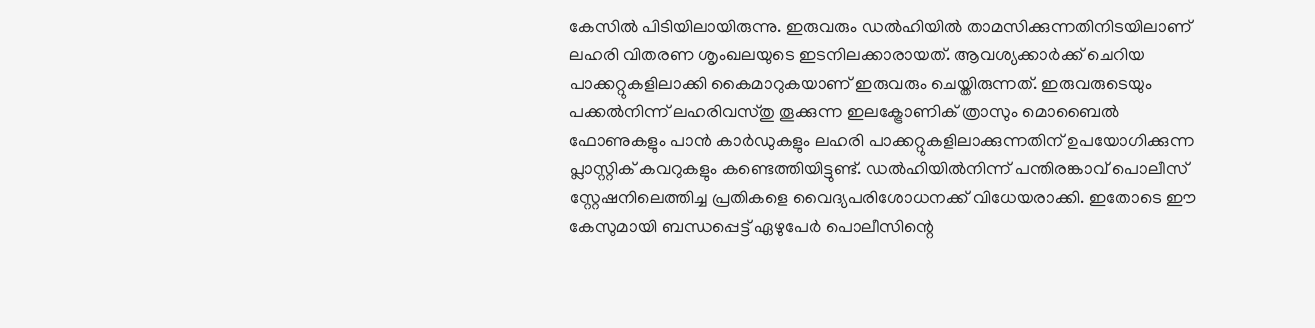കേസിൽ പിടിയിലായിരുന്നു. ഇരുവരും ഡൽഹിയിൽ താമസിക്കുന്നതിനിടയിലാണ് ലഹരി വിതരണ ശൃംഖലയുടെ ഇടനിലക്കാരായത്. ആവശ്യക്കാർക്ക് ചെറിയ പാക്കറ്റുകളിലാക്കി കൈമാറുകയാണ് ഇരുവരും ചെയ്തിരുന്നത്. ഇരുവരുടെയും പക്കൽനിന്ന് ലഹരിവസ്തു തൂക്കുന്ന ഇലക്ട്രോണിക് ത്രാസും മൊബൈൽ ഫോണുകളും പാൻ കാർഡുകളും ലഹരി പാക്കറ്റുകളിലാക്കുന്നതിന് ഉപയോഗിക്കുന്ന പ്ലാസ്റ്റിക് കവറുകളും കണ്ടെത്തിയിട്ടുണ്ട്. ഡൽഹിയിൽനിന്ന് പന്തിരങ്കാവ് പൊലീസ് സ്റ്റേഷനിലെത്തിച്ച പ്രതികളെ വൈദ്യപരിശോധനക്ക് വിധേയരാക്കി. ഇതോടെ ഈ കേസുമായി ബന്ധപ്പെട്ട് ഏഴുപേർ പൊലീസിന്റെ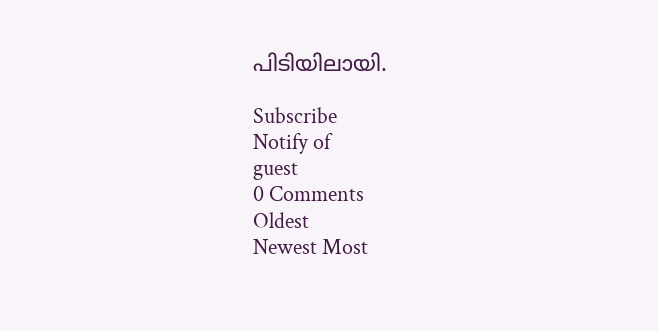പിടിയിലായി.

Subscribe
Notify of
guest
0 Comments
Oldest
Newest Most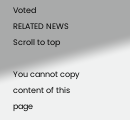Voted
RELATED NEWS
Scroll to top

You cannot copy content of this page